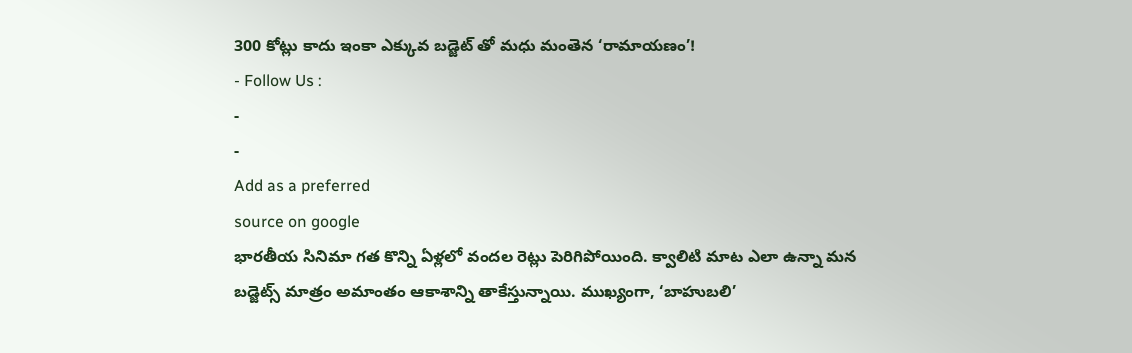300 కోట్లు కాదు ఇంకా ఎక్కువ బడ్జెట్ తో మధు మంతెన ‘రామాయణం’!
- Follow Us :
-
-
Add as a preferred
source on google
భారతీయ సినిమా గత కొన్ని ఏళ్లలో వందల రెట్లు పెరిగిపోయింది. క్వాలిటి మాట ఎలా ఉన్నా మన బడ్జెట్స్ మాత్రం అమాంతం ఆకాశాన్ని తాకేస్తున్నాయి. ముఖ్యంగా, ‘బాహుబలి’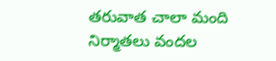తరువాత చాలా మంది నిర్మాతలు వందల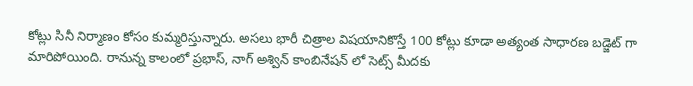కోట్లు సినీ నిర్మాణం కోసం కుమ్మరిస్తున్నారు. అసలు భారీ చిత్రాల విషయానికొస్తే 100 కోట్లు కూడా అత్యంత సాధారణ బడ్జెట్ గా మారిపోయింది. రానున్న కాలంలో ప్రభాస్, నాగ్ అశ్విన్ కాంబినేషన్ లో సెట్స్ మీదకు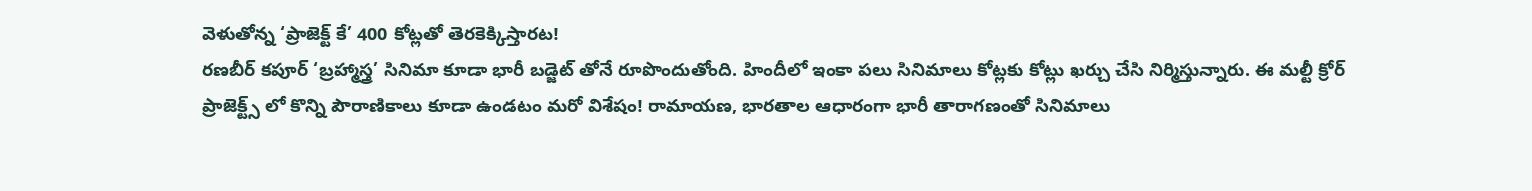వెళుతోన్న ‘ప్రాజెక్ట్ కే’ 400 కోట్లతో తెరకెక్కిస్తారట!
రణబీర్ కపూర్ ‘బ్రహ్మాస్త్ర’ సినిమా కూడా భారీ బడ్జెట్ తోనే రూపొందుతోంది. హిందీలో ఇంకా పలు సినిమాలు కోట్లకు కోట్లు ఖర్చు చేసి నిర్మిస్తున్నారు. ఈ మల్టీ క్రోర్ ప్రాజెక్ట్స్ లో కొన్ని పౌరాణికాలు కూడా ఉండటం మరో విశేషం! రామాయణ, భారతాల ఆధారంగా భారీ తారాగణంతో సినిమాలు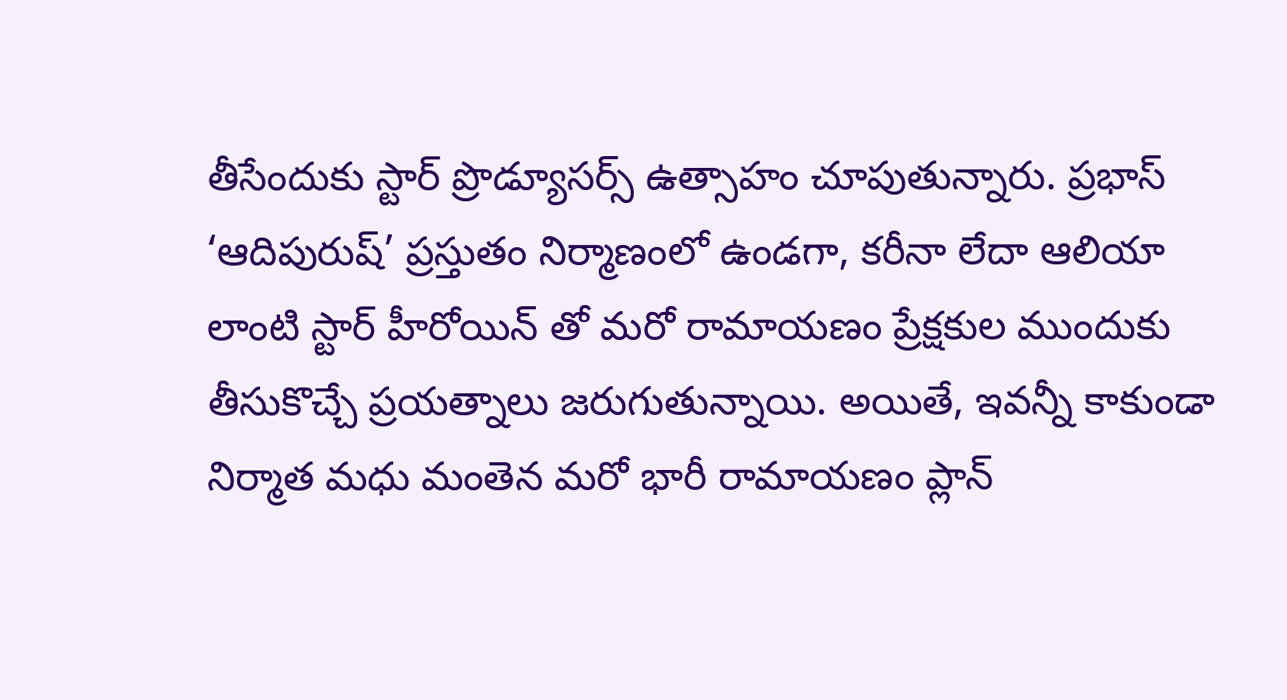తీసేందుకు స్టార్ ప్రొడ్యూసర్స్ ఉత్సాహం చూపుతున్నారు. ప్రభాస్ ‘ఆదిపురుష్’ ప్రస్తుతం నిర్మాణంలో ఉండగా, కరీనా లేదా ఆలియా లాంటి స్టార్ హీరోయిన్ తో మరో రామాయణం ప్రేక్షకుల ముందుకు తీసుకొచ్చే ప్రయత్నాలు జరుగుతున్నాయి. అయితే, ఇవన్నీ కాకుండా నిర్మాత మధు మంతెన మరో భారీ రామాయణం ప్లాన్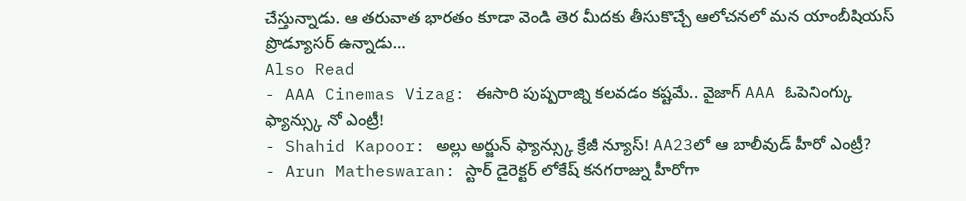చేస్తున్నాడు. ఆ తరువాత భారతం కూడా వెండి తెర మీదకు తీసుకొచ్చే ఆలోచనలో మన యాంబీషియస్ ప్రొడ్యూసర్ ఉన్నాడు…
Also Read
- AAA Cinemas Vizag: ఈసారి పుష్పరాజ్ని కలవడం కష్టమే.. వైజాగ్ AAA ఓపెనింగ్కు ఫ్యాన్స్కు నో ఎంట్రీ!
- Shahid Kapoor: అల్లు అర్జున్ ఫ్యాన్స్కు క్రేజీ న్యూస్! AA23లో ఆ బాలీవుడ్ హీరో ఎంట్రీ?
- Arun Matheswaran: స్టార్ డైరెక్టర్ లోకేష్ కనగరాజ్ను హీరోగా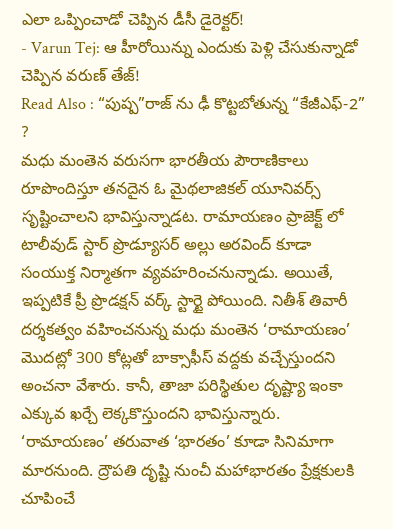ఎలా ఒప్పించాడో చెప్పిన డీసీ డైరెక్టర్!
- Varun Tej: ఆ హీరోయిన్ను ఎందుకు పెళ్లి చేసుకున్నాడో చెప్పిన వరుణ్ తేజ్!
Read Also : “పుష్ప”రాజ్ ను ఢీ కొట్టబోతున్న “కేజీఎఫ్-2” ?
మధు మంతెన వరుసగా భారతీయ పౌరాణికాలు రూపొందిస్తూ తనదైన ఓ మైథలాజికల్ యూనివర్స్ సృష్టించాలని భావిస్తున్నాడట. రామాయణం ప్రాజెక్ట్ లో టాలీవుడ్ స్టార్ ప్రొడ్యూసర్ అల్లు అరవింద్ కూడా సంయుక్త నిర్మాతగా వ్యవహరించనున్నాడు. అయితే, ఇప్పటికే ప్రీ ప్రొడక్షన్ వర్క్ స్టార్టై పోయింది. నితీశ్ తివారీ దర్శకత్వం వహించనున్న మధు మంతెన ‘రామాయణం’ మొదట్లో 300 కోట్లతో బాక్సాఫీస్ వద్దకు వచ్చేస్తుందని అంచనా వేశారు. కానీ, తాజా పరిస్థితుల దృష్ట్యా ఇంకా ఎక్కువ ఖర్చే లెక్కకొస్తుందని భావిస్తున్నారు. ‘రామాయణం’ తరువాత ‘భారతం’ కూడా సినిమాగా మారనుంది. ద్రౌపతి దృష్టి నుంచీ మహాభారతం ప్రేక్షకులకి చూపించే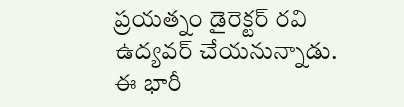ప్రయత్నం డైరెక్టర్ రవి ఉద్యవర్ చేయనున్నాడు. ఈ భారీ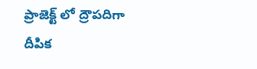ప్రాజెక్ట్ లో ద్రౌపదిగా దీపిక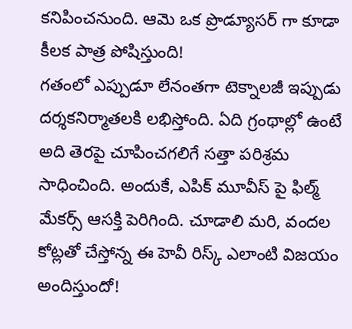కనిపించనుంది. ఆమె ఒక ప్రొడ్యూసర్ గా కూడా కీలక పాత్ర పోషిస్తుంది!
గతంలో ఎప్పుడూ లేనంతగా టెక్నాలజీ ఇప్పుడు దర్శకనిర్మాతలకి లభిస్తోంది. ఏది గ్రంథాల్లో ఉంటే అది తెరపై చూపించగలిగే సత్తా పరిశ్రమ సాధించింది. అందుకే, ఎపిక్ మూవీస్ పై ఫిల్మ్ మేకర్స్ ఆసక్తి పెరిగింది. చూడాలి మరి, వందల కోట్లతో చేస్తోన్న ఈ హెవీ రిస్క్ ఎలాంటి విజయం అందిస్తుందో!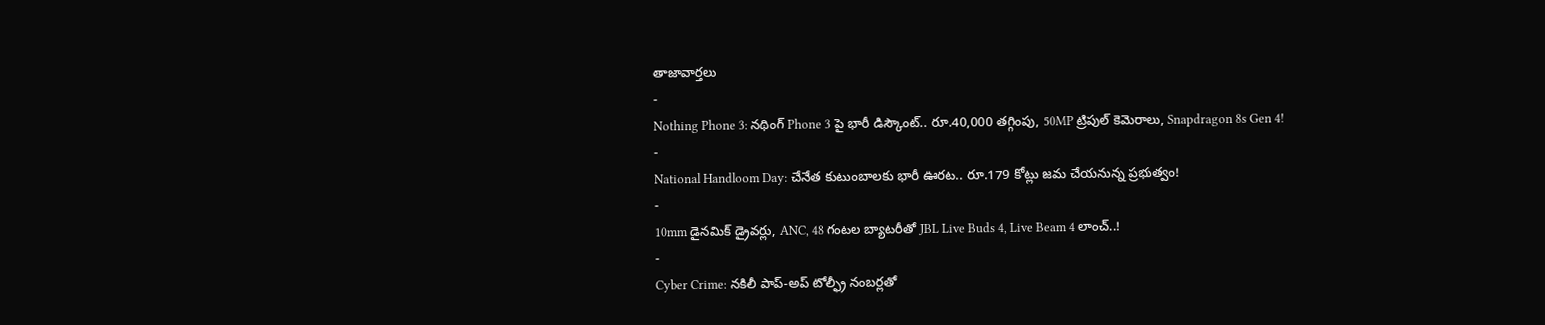తాజావార్తలు
-
Nothing Phone 3: నథింగ్ Phone 3 పై భారీ డిస్కౌంట్.. రూ.40,000 తగ్గింపు, 50MP ట్రిపుల్ కెమెరాలు, Snapdragon 8s Gen 4!
-
National Handloom Day: చేనేత కుటుంబాలకు భారీ ఊరట.. రూ.179 కోట్లు జమ చేయనున్న ప్రభుత్వం!
-
10mm డైనమిక్ డ్రైవర్లు, ANC, 48 గంటల బ్యాటరీతో JBL Live Buds 4, Live Beam 4 లాంచ్..!
-
Cyber Crime: నకిలీ పాప్-అప్ టోల్ఫ్రీ నంబర్లతో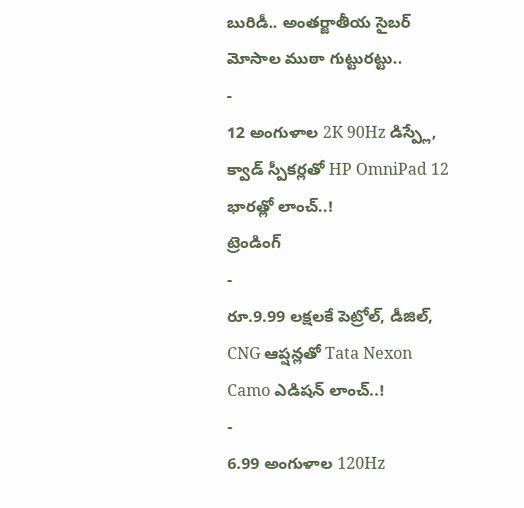బురిడీ.. అంతర్జాతీయ సైబర్ మోసాల ముఠా గుట్టురట్టు..
-
12 అంగుళాల 2K 90Hz డిస్ప్లే, క్వాడ్ స్పీకర్లతో HP OmniPad 12 భారత్లో లాంచ్..!
ట్రెండింగ్
-
రూ.9.99 లక్షలకే పెట్రోల్, డీజిల్, CNG ఆప్షన్లతో Tata Nexon Camo ఎడిషన్ లాంచ్..!
-
6.99 అంగుళాల 120Hz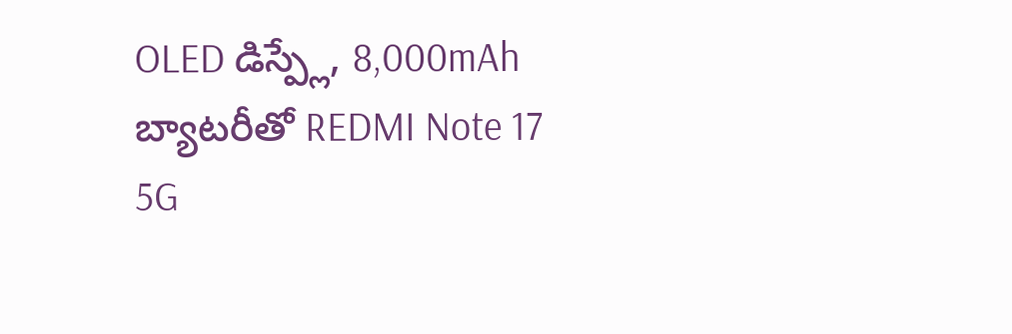OLED డిస్ప్లే, 8,000mAh బ్యాటరీతో REDMI Note 17 5G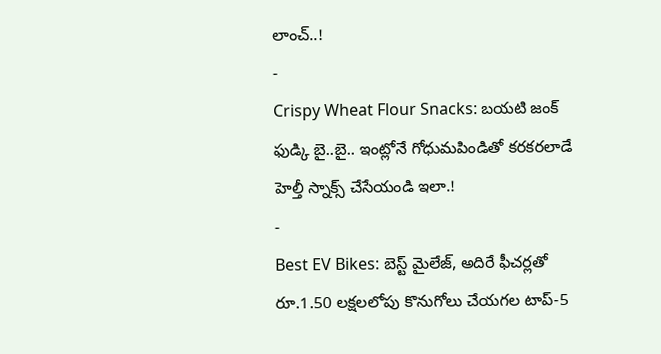లాంచ్..!
-
Crispy Wheat Flour Snacks: బయటి జంక్ ఫుడ్కి బై..బై.. ఇంట్లోనే గోధుమపిండితో కరకరలాడే హెల్తీ స్నాక్స్ చేసేయండి ఇలా.!
-
Best EV Bikes: బెస్ట్ మైలేజ్, అదిరే ఫీచర్లతో రూ.1.50 లక్షలలోపు కొనుగోలు చేయగల టాప్-5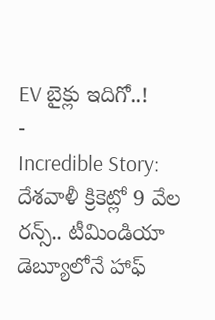EV బైక్లు ఇదిగో..!
-
Incredible Story: దేశవాళీ క్రికెట్లో 9 వేల రన్స్.. టీమిండియా డెబ్యూలోనే హాఫ్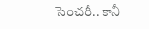సెంచరీ.. కానీ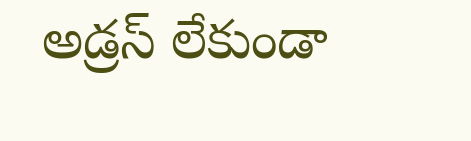అడ్రస్ లేకుండా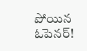పోయిన ఓపెనర్!